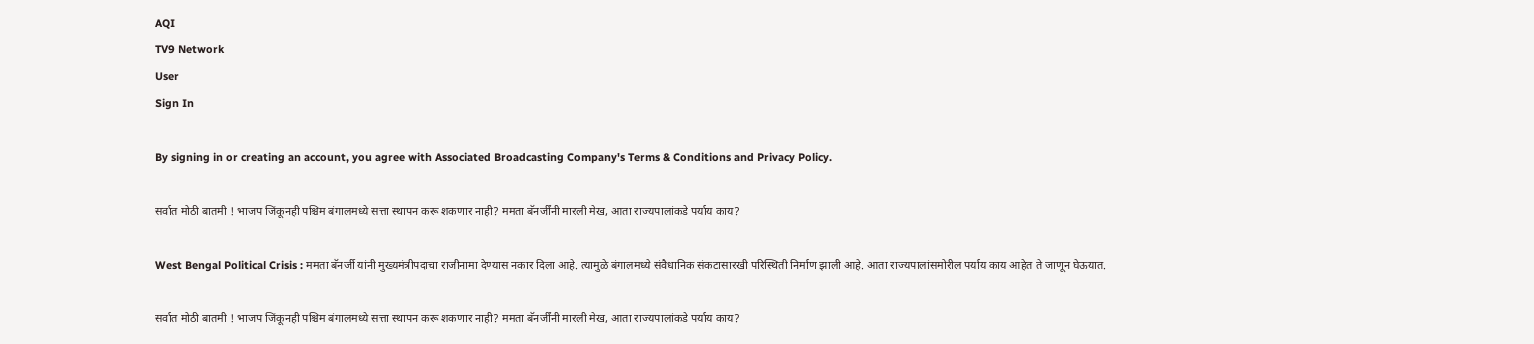AQI
TV9 Network
User
Sign In

By signing in or creating an account, you agree with Associated Broadcasting Company's Terms & Conditions and Privacy Policy.

सर्वात मोठी बातमी ! भाजप जिंकूनही पश्चिम बंगालमध्ये सत्ता स्थापन करू शकणार नाही? ममता बॅनर्जींनी मारली मेख, आता राज्यपालांकडे पर्याय काय?

West Bengal Political Crisis : ममता बॅनर्जी यांनी मुख्यमंत्रीपदाचा राजीनामा देण्यास नकार दिला आहे. त्यामुळे बंगालमध्ये संवैधानिक संकटासारखी परिस्थिती निर्माण झाली आहे. आता राज्यपालांसमोरील पर्याय काय आहेत ते जाणून घेऊयात.

सर्वात मोठी बातमी ! भाजप जिंकूनही पश्चिम बंगालमध्ये सत्ता स्थापन करू शकणार नाही? ममता बॅनर्जींनी मारली मेख, आता राज्यपालांकडे पर्याय काय?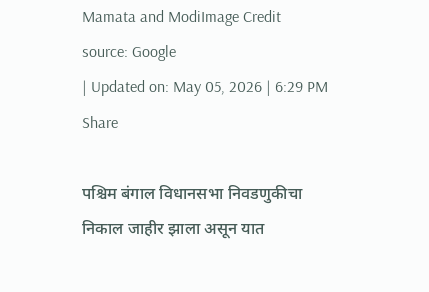Mamata and ModiImage Credit source: Google
| Updated on: May 05, 2026 | 6:29 PM
Share

पश्चिम बंगाल विधानसभा निवडणुकीचा निकाल जाहीर झाला असून यात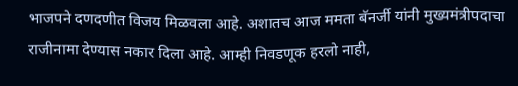भाजपने दणदणीत विजय मिळवला आहे. अशातच आज ममता बॅनर्जी यांनी मुख्यमंत्रीपदाचा राजीनामा देण्यास नकार दिला आहे. आम्ही निवडणूक हरलो नाही,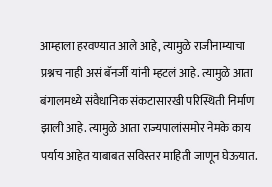आम्हाला हरवण्यात आले आहे, त्यामुळे राजीनाम्याचा प्रश्नच नाही असं बॅनर्जी यांनी म्हटलं आहे. त्यामुळे आता बंगालमध्ये संवैधानिक संकटासारखी परिस्थिती निर्माण झाली आहे. त्यामुळे आता राज्यपालांसमोर नेमके काय पर्याय आहेत याबाबत सविस्तर माहिती जाणून घेऊयात.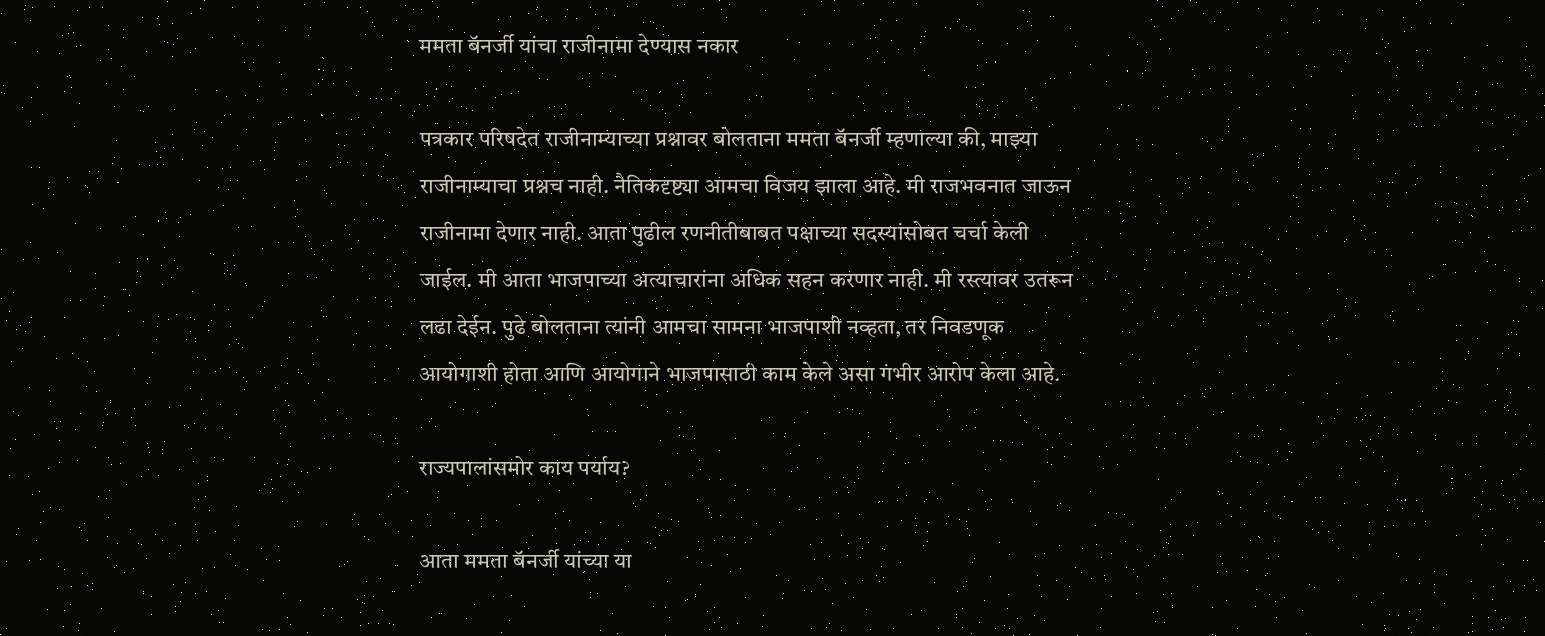ममता बॅनर्जी यांचा राजीनामा देण्यास नकार

पत्रकार परिषदेत राजीनाम्याच्या प्रश्नावर बोलताना ममता बॅनर्जी म्हणाल्या की, माझ्या राजीनाम्याचा प्रश्नच नाही. नैतिकदृष्ट्या आमचा विजय झाला आहे. मी राजभवनात जाऊन राजीनामा देणार नाही. आता पुढील रणनीतीबाबत पक्षाच्या सदस्यांसोबत चर्चा केली जाईल. मी आता भाजपाच्या अत्याचारांना अधिक सहन करणार नाही. मी रस्त्यावर उतरून लढा देईन. पुढे बोलताना त्यांनी आमचा सामना भाजपाशी नव्हता, तर निवडणूक आयोगाशी होता आणि आयोगाने भाजपासाठी काम केले असा गंभीर आरोप केला आहे.

राज्यपालांसमोर काय पर्याय?

आता ममता बॅनर्जी यांच्या या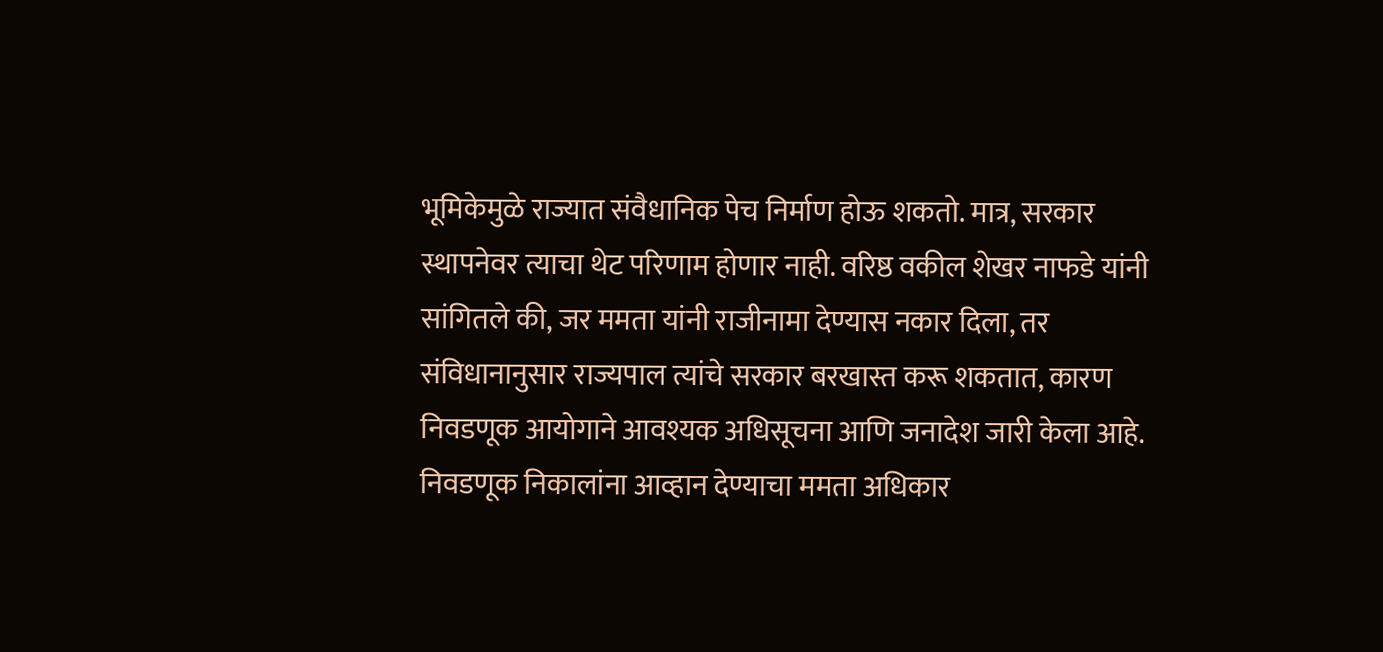भूमिकेमुळे राज्यात संवैधानिक पेच निर्माण होऊ शकतो. मात्र, सरकार स्थापनेवर त्याचा थेट परिणाम होणार नाही. वरिष्ठ वकील शेखर नाफडे यांनी सांगितले की, जर ममता यांनी राजीनामा देण्यास नकार दिला, तर संविधानानुसार राज्यपाल त्यांचे सरकार बरखास्त करू शकतात, कारण निवडणूक आयोगाने आवश्यक अधिसूचना आणि जनादेश जारी केला आहे. निवडणूक निकालांना आव्हान देण्याचा ममता अधिकार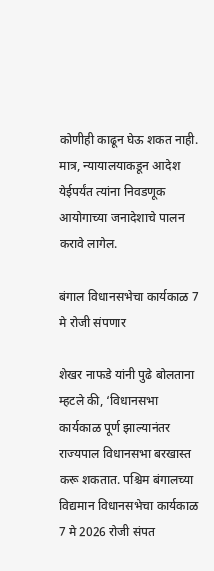कोणीही काढून घेऊ शकत नाही. मात्र, न्यायालयाकडून आदेश येईपर्यंत त्यांना निवडणूक आयोगाच्या जनादेशाचे पालन करावे लागेल.

बंगाल विधानसभेचा कार्यकाळ 7 मे रोजी संपणार

शेखर नाफडे यांनी पुढे बोलताना म्हटले की, ‘विधानसभा कार्यकाळ पूर्ण झाल्यानंतर राज्यपाल विधानसभा बरखास्त करू शकतात. पश्चिम बंगालच्या विद्यमान विधानसभेचा कार्यकाळ 7 मे 2026 रोजी संपत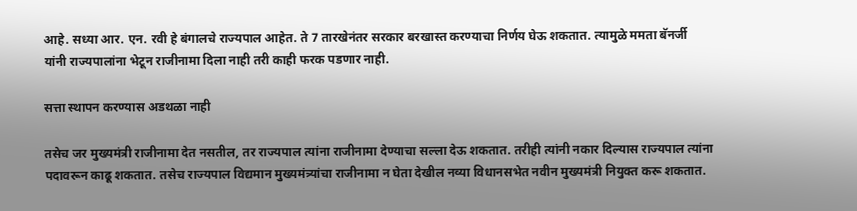आहे. सध्या आर. एन. रवी हे बंगालचे राज्यपाल आहेत. ते 7 तारखेनंतर सरकार बरखास्त करण्याचा निर्णय घेऊ शकतात. त्यामुळे ममता बॅनर्जी यांनी राज्यपालांना भेटून राजीनामा दिला नाही तरी काही फरक पडणार नाही.

सत्ता स्थापन करण्यास अडथळा नाही

तसेच जर मुख्यमंत्री राजीनामा देत नसतील, तर राज्यपाल त्यांना राजीनामा देण्याचा सल्ला देऊ शकतात. तरीही त्यांनी नकार दिल्यास राज्यपाल त्यांना पदावरून काढू शकतात. तसेच राज्यपाल विद्यमान मुख्यमंत्र्यांचा राजीनामा न घेता देखील नव्या विधानसभेत नवीन मुख्यमंत्री नियुक्त करू शकतात.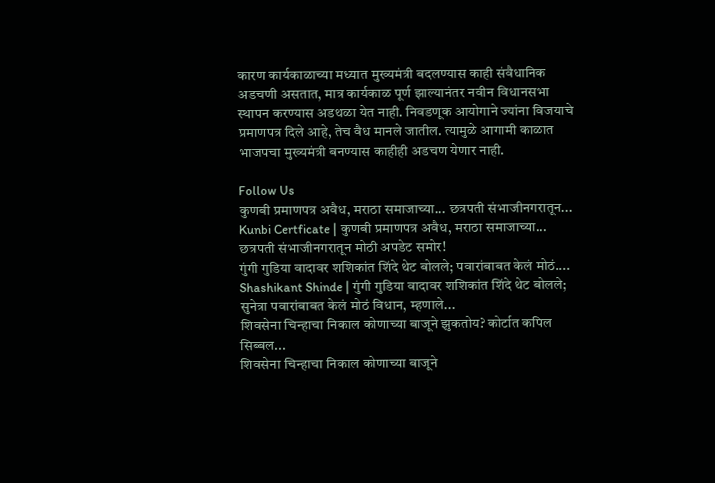कारण कार्यकाळाच्या मध्यात मुख्यमंत्री बदलण्यास काही संवैधानिक अडचणी असतात, मात्र कार्यकाळ पूर्ण झाल्यानंतर नवीन विधानसभा स्थापन करण्यास अडथळा येत नाही. निवडणूक आयोगाने ज्यांना विजयाचे प्रमाणपत्र दिले आहे, तेच वैध मानले जातील. त्यामुळे आगामी काळात भाजपचा मुख्यमंत्री बनण्यास काहीही अडचण येणार नाही.

Follow Us
कुणबी प्रमाणपत्र अवैध, मराठा समाजाच्या... छत्रपती संभाजीनगरातून...
Kunbi Certficate | कुणबी प्रमाणपत्र अवैध, मराठा समाजाच्या... छत्रपती संभाजीनगरातून मोठी अपडेट समोर!
गुंगी गुडिया वादावर शशिकांत शिंदे थेट बोलले; पवारांबाबत केलं मोठं....
Shashikant Shinde | गुंगी गुडिया वादावर शशिकांत शिंदे थेट बोलले; सुनेत्रा पवारांबाबत केलं मोठं विधान, म्हणाले...
शिवसेना चिन्हाचा निकाल कोणाच्या बाजूने झुकतोय? कोर्टात कपिल सिब्बल...
शिवसेना चिन्हाचा निकाल कोणाच्या बाजूने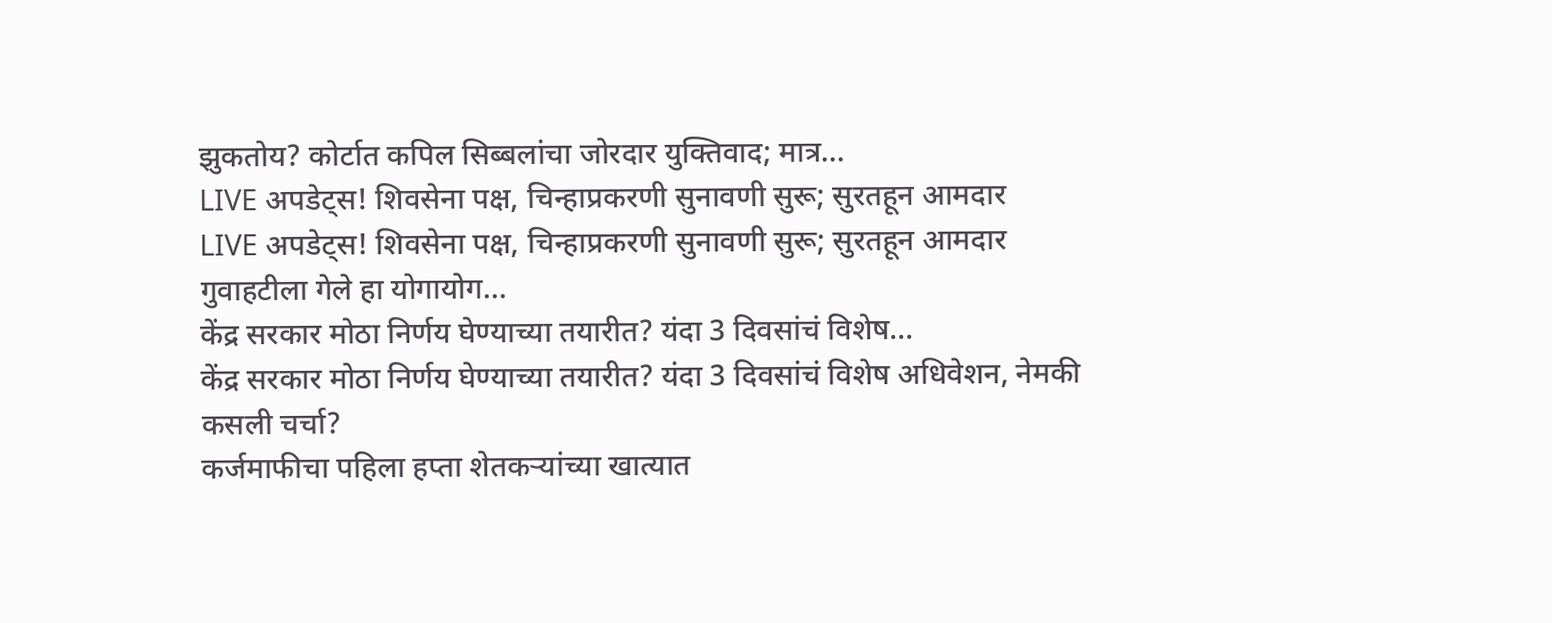झुकतोय? कोर्टात कपिल सिब्बलांचा जोरदार युक्तिवाद; मात्र...
LIVE अपडेट्स! शिवसेना पक्ष, चिन्हाप्रकरणी सुनावणी सुरू; सुरतहून आमदार
LIVE अपडेट्स! शिवसेना पक्ष, चिन्हाप्रकरणी सुनावणी सुरू; सुरतहून आमदार गुवाहटीला गेले हा योगायोग...
केंद्र सरकार मोठा निर्णय घेण्याच्या तयारीत? यंदा 3 दिवसांचं विशेष...
केंद्र सरकार मोठा निर्णय घेण्याच्या तयारीत? यंदा 3 दिवसांचं विशेष अधिवेशन, नेमकी कसली चर्चा?
कर्जमाफीचा पहिला हप्ता शेतकऱ्यांच्या खात्यात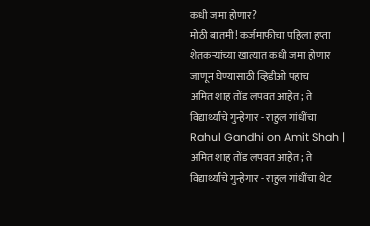कधी जमा होणार?
मोठी बातमी! कर्जमाफीचा पहिला हप्ता शेतकऱ्यांच्या खात्यात कधी जमा होणार जाणून घेण्यासाठी व्हिडीओ पहाच
अमित शाह तोंड लपवत आहेत; ते विद्यार्थ्यांचे गुन्हेगार - राहुल गांधींचा
Rahul Gandhi on Amit Shah | अमित शाह तोंड लपवत आहेत; ते विद्यार्थ्यांचे गुन्हेगार - राहुल गांधींचा थेट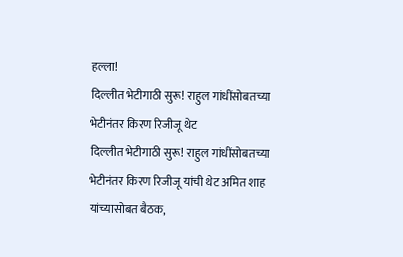हल्ला!
दिल्लीत भेटीगाठी सुरू! राहुल गांधींसोबतच्या भेटीनंतर किरण रिजीजू थेट
दिल्लीत भेटीगाठी सुरू! राहुल गांधींसोबतच्या भेटीनंतर किरण रिजीजू यांची थेट अमित शाह यांच्यासोबत बैठक,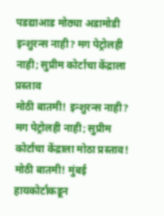पडद्याआड मोठ्या अडामोडी
इन्शुरन्स नाही? मग पेट्रोलही नाही; सुप्रीम कोर्टाचा केंद्राला प्रस्ताव
मोठी बातमी! इन्शुरन्स नाही? मग पेट्रोलही नाही; सुप्रीम कोर्टाचा केंद्राला मोठा प्रस्ताव!
मोठी बातमी! मुंबई हायकोर्टाकडून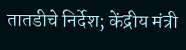तातडीचे निर्देश; केंद्रीय मंत्री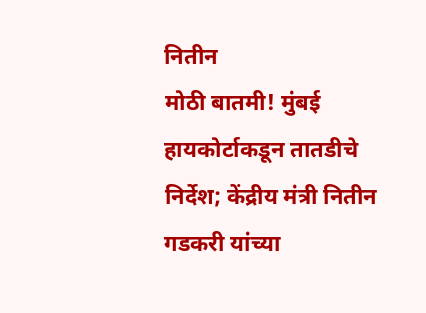नितीन
मोठी बातमी! मुंबई हायकोर्टाकडून तातडीचे निर्देश; केंद्रीय मंत्री नितीन गडकरी यांच्या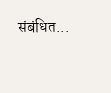संबंधित...